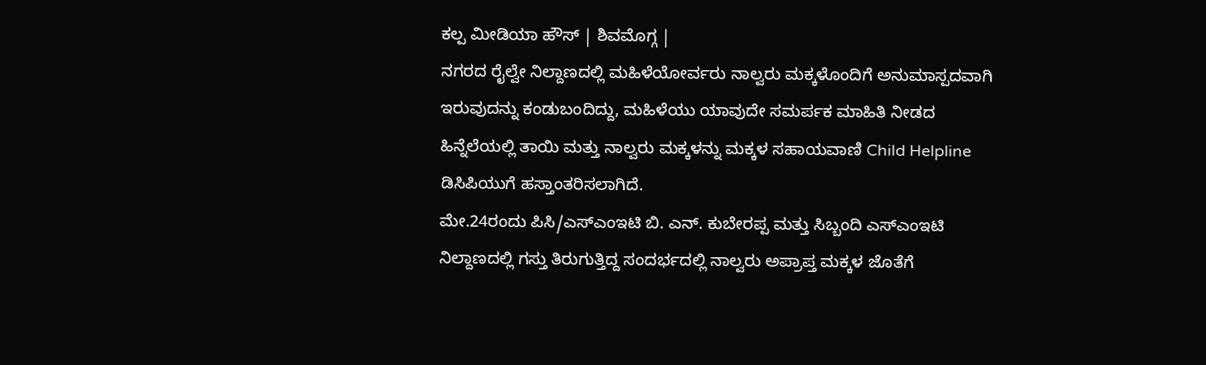ಕಲ್ಪ ಮೀಡಿಯಾ ಹೌಸ್ | ಶಿವಮೊಗ್ಗ |
ನಗರದ ರೈಲ್ವೇ ನಿಲ್ದಾಣದಲ್ಲಿ ಮಹಿಳೆಯೋರ್ವರು ನಾಲ್ವರು ಮಕ್ಕಳೊಂದಿಗೆ ಅನುಮಾಸ್ಪದವಾಗಿ ಇರುವುದನ್ನು ಕಂಡುಬಂದಿದ್ದು, ಮಹಿಳೆಯು ಯಾವುದೇ ಸಮರ್ಪಕ ಮಾಹಿತಿ ನೀಡದ ಹಿನ್ನೆಲೆಯಲ್ಲಿ ತಾಯಿ ಮತ್ತು ನಾಲ್ವರು ಮಕ್ಕಳನ್ನು ಮಕ್ಕಳ ಸಹಾಯವಾಣಿ Child Helpline ಡಿಸಿಪಿಯುಗೆ ಹಸ್ತಾಂತರಿಸಲಾಗಿದೆ.
ಮೇ.24ರಂದು ಪಿಸಿ/ಎಸ್ಎಂಇಟಿ ಬಿ. ಎನ್. ಕುಬೇರಪ್ಪ ಮತ್ತು ಸಿಬ್ಬಂದಿ ಎಸ್ಎಂಇಟಿ ನಿಲ್ದಾಣದಲ್ಲಿ ಗಸ್ತು ತಿರುಗುತ್ತಿದ್ದ ಸಂದರ್ಭದಲ್ಲಿ ನಾಲ್ವರು ಅಪ್ರಾಪ್ತ ಮಕ್ಕಳ ಜೊತೆಗೆ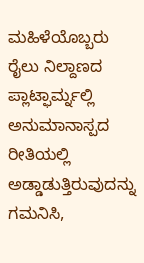ಮಹಿಳೆಯೊಬ್ಬರು ರೈಲು ನಿಲ್ದಾಣದ ಪ್ಲಾಟ್ಫಾರ್ಮ್ನಲ್ಲಿ ಅನುಮಾನಾಸ್ಪದ ರೀತಿಯಲ್ಲಿ ಅಡ್ಡಾಡುತ್ತಿರುವುದನ್ನು ಗಮನಿಸಿ,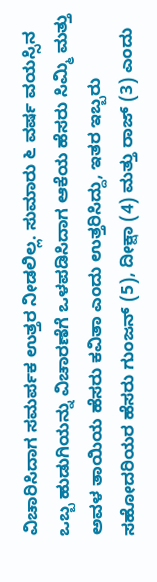ವಿಚಾರಿಸಿದಾಗ ಸಮರ್ಪಕ ಉತ್ತರ ನೀಡಲಿಲ್ಲ. ಸುಮಾರು ೬ ವರ್ಷ ವಯಸ್ಸಿನ ಒಬ್ಬ ಹುಡುಗಿಯನ್ನು ವಿಚಾರಣೆಗೆ ಒಳಪಡಿಸಿದಾಗ ಆಕೆಯ ಹೆಸರು ಸಿಮ್ಮಿ ಮತ್ತು ಅವಳ ತಾಯಿಯ ಹೆಸರು ಕವಿತಾ ಎಂದು ಉತ್ತರಿಸಿದ್ದು, ಇತರ ಇಬ್ಬರು ಸಹೋದರಿಯರ ಹೆಸರು ಗುಂಜನ್ (5), ದೀಕ್ಷಾ (4) ಮತ್ತು ರಾಜ್ (3) ಎಂದು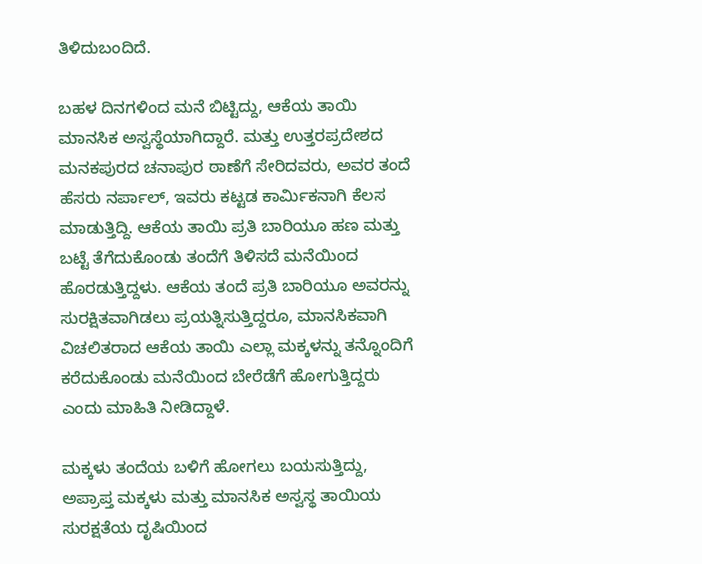ತಿಳಿದುಬಂದಿದೆ.

ಬಹಳ ದಿನಗಳಿಂದ ಮನೆ ಬಿಟ್ಟಿದ್ದು, ಆಕೆಯ ತಾಯಿ ಮಾನಸಿಕ ಅಸ್ವಸ್ಥೆಯಾಗಿದ್ದಾರೆ. ಮತ್ತು ಉತ್ತರಪ್ರದೇಶದ ಮನಕಪುರದ ಚನಾಪುರ ಠಾಣೆಗೆ ಸೇರಿದವರು, ಅವರ ತಂದೆ ಹೆಸರು ನರ್ಪಾಲ್, ಇವರು ಕಟ್ಟಡ ಕಾರ್ಮಿಕನಾಗಿ ಕೆಲಸ ಮಾಡುತ್ತಿದ್ದಿ. ಆಕೆಯ ತಾಯಿ ಪ್ರತಿ ಬಾರಿಯೂ ಹಣ ಮತ್ತು ಬಟ್ಟೆ ತೆಗೆದುಕೊಂಡು ತಂದೆಗೆ ತಿಳಿಸದೆ ಮನೆಯಿಂದ ಹೊರಡುತ್ತಿದ್ದಳು. ಆಕೆಯ ತಂದೆ ಪ್ರತಿ ಬಾರಿಯೂ ಅವರನ್ನು ಸುರಕ್ಷಿತವಾಗಿಡಲು ಪ್ರಯತ್ನಿಸುತ್ತಿದ್ದರೂ, ಮಾನಸಿಕವಾಗಿ ವಿಚಲಿತರಾದ ಆಕೆಯ ತಾಯಿ ಎಲ್ಲಾ ಮಕ್ಕಳನ್ನು ತನ್ನೊಂದಿಗೆ ಕರೆದುಕೊಂಡು ಮನೆಯಿಂದ ಬೇರೆಡೆಗೆ ಹೋಗುತ್ತಿದ್ದರು ಎಂದು ಮಾಹಿತಿ ನೀಡಿದ್ದಾಳೆ.

ಮಕ್ಕಳು ತಂದೆಯ ಬಳಿಗೆ ಹೋಗಲು ಬಯಸುತ್ತಿದ್ದು, ಅಪ್ರಾಪ್ತ ಮಕ್ಕಳು ಮತ್ತು ಮಾನಸಿಕ ಅಸ್ವಸ್ಥ ತಾಯಿಯ ಸುರಕ್ಷತೆಯ ದೃಷಿಯಿಂದ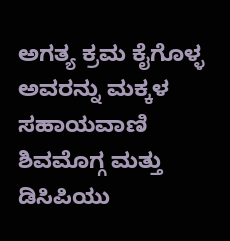ಅಗತ್ಯ ಕ್ರಮ ಕೈಗೊಳ್ಳ ಅವರನ್ನು ಮಕ್ಕಳ ಸಹಾಯವಾಣಿ ಶಿವಮೊಗ್ಗ ಮತ್ತು ಡಿಸಿಪಿಯು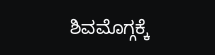ಶಿವಮೊಗ್ಗಕ್ಕೆ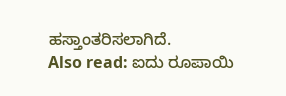ಹಸ್ತಾಂತರಿಸಲಾಗಿದೆ.
Also read: ಐದು ರೂಪಾಯಿ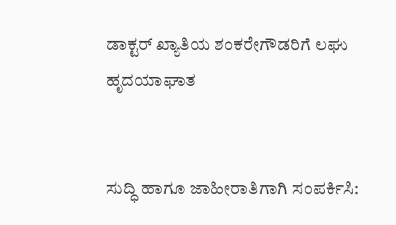ಡಾಕ್ಟರ್ ಖ್ಯಾತಿಯ ಶಂಕರೇಗೌಡರಿಗೆ ಲಘು ಹೃದಯಾಘಾತ


ಸುದ್ಧಿ ಹಾಗೂ ಜಾಹೀರಾತಿಗಾಗಿ ಸಂಪರ್ಕಿಸಿ: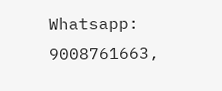Whatsapp: 9008761663,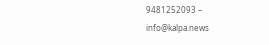9481252093 – info@kalpa.news